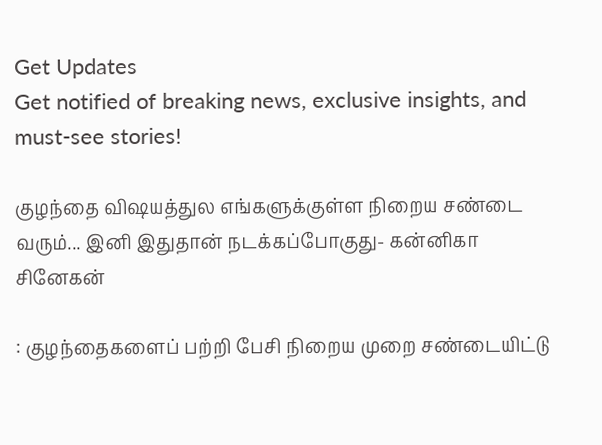Get Updates
Get notified of breaking news, exclusive insights, and must-see stories!

குழந்தை விஷயத்துல எங்களுக்குள்ள நிறைய சண்டை வரும்... இனி இதுதான் நடக்கப்போகுது- கன்னிகா சினேகன்

: குழந்தைகளைப் பற்றி பேசி நிறைய முறை சண்டையிட்டு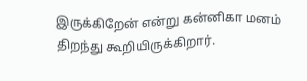இருக்கிறேன் என்று கன்னிகா மனம் திறந்து கூறியிருக்கிறார்.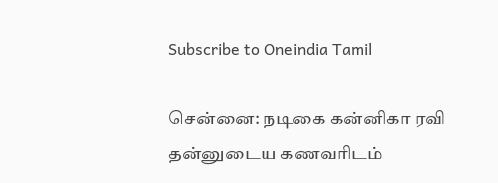Subscribe to Oneindia Tamil

சென்னை: நடிகை கன்னிகா ரவி தன்னுடைய கணவரிடம்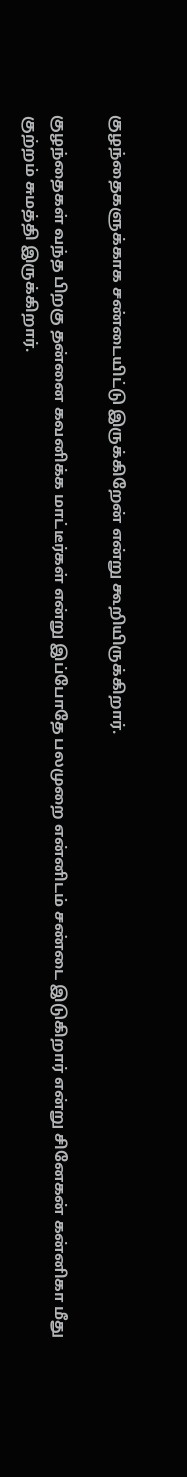குழந்தைகளுக்காக சண்டையிட்டு இருக்கிறேன் என்று கூறியிருக்கிறார்.

குழந்தைகள் வந்த பிறகு தன்னை கவனிக்க மாட்டீர்கள் என்று இப்போதே பலமுறை என்னிடம் சண்டை இடுகிறார் என்று சினேகன் கன்னிகா மீது குற்றம் சுமத்தி இருக்கிறார்.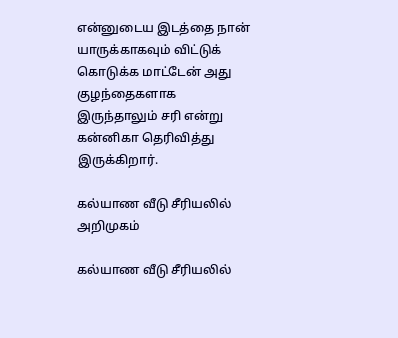என்னுடைய இடத்தை நான் யாருக்காகவும் விட்டுக் கொடுக்க மாட்டேன் அது குழந்தைகளாக இருந்தாலும் சரி என்று கன்னிகா தெரிவித்து இருக்கிறார்.

கல்யாண வீடு சீரியலில் அறிமுகம்

கல்யாண வீடு சீரியலில்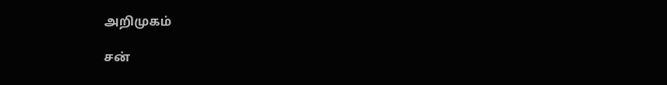அறிமுகம்

சன்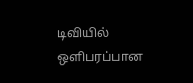டிவியில் ஒளிபரப்பான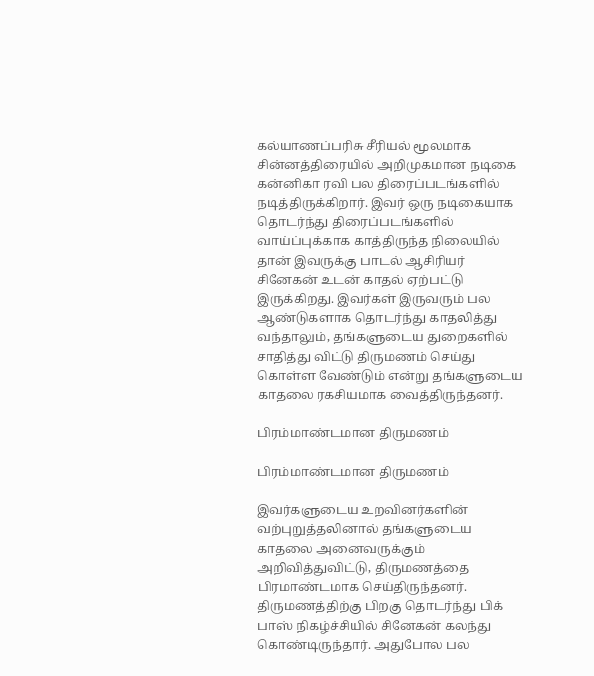கல்யாணப்பரிசு சீரியல் மூலமாக சின்னத்திரையில் அறிமுகமான நடிகை கன்னிகா ரவி பல திரைப்படங்களில் நடித்திருக்கிறார். இவர் ஒரு நடிகையாக தொடர்ந்து திரைப்படங்களில் வாய்ப்புக்காக காத்திருந்த நிலையில் தான் இவருக்கு பாடல் ஆசிரியர் சினேகன் உடன் காதல் ஏற்பட்டு இருக்கிறது. இவர்கள் இருவரும் பல ஆண்டுகளாக தொடர்ந்து காதலித்து வந்தாலும், தங்களுடைய துறைகளில் சாதித்து விட்டு திருமணம் செய்து கொள்ள வேண்டும் என்று தங்களுடைய காதலை ரகசியமாக வைத்திருந்தனர்.

பிரம்மாண்டமான திருமணம்

பிரம்மாண்டமான திருமணம்

இவர்களுடைய உறவினர்களின் வற்புறுத்தலினால் தங்களுடைய காதலை அனைவருக்கும் அறிவித்துவிட்டு, திருமணத்தை பிரமாண்டமாக செய்திருந்தனர். திருமணத்திற்கு பிறகு தொடர்ந்து பிக் பாஸ் நிகழ்ச்சியில் சினேகன் கலந்து கொண்டிருந்தார். அதுபோல பல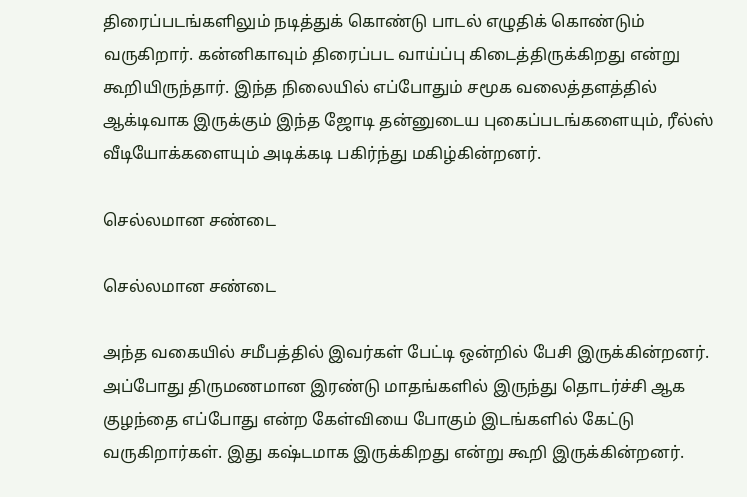திரைப்படங்களிலும் நடித்துக் கொண்டு பாடல் எழுதிக் கொண்டும் வருகிறார். கன்னிகாவும் திரைப்பட வாய்ப்பு கிடைத்திருக்கிறது என்று கூறியிருந்தார். இந்த நிலையில் எப்போதும் சமூக வலைத்தளத்தில் ஆக்டிவாக இருக்கும் இந்த ஜோடி தன்னுடைய புகைப்படங்களையும், ரீல்ஸ் வீடியோக்களையும் அடிக்கடி பகிர்ந்து மகிழ்கின்றனர்.

செல்லமான சண்டை

செல்லமான சண்டை

அந்த வகையில் சமீபத்தில் இவர்கள் பேட்டி ஒன்றில் பேசி இருக்கின்றனர். அப்போது திருமணமான இரண்டு மாதங்களில் இருந்து தொடர்ச்சி ஆக குழந்தை எப்போது என்ற கேள்வியை போகும் இடங்களில் கேட்டு வருகிறார்கள். இது கஷ்டமாக இருக்கிறது என்று கூறி இருக்கின்றனர்.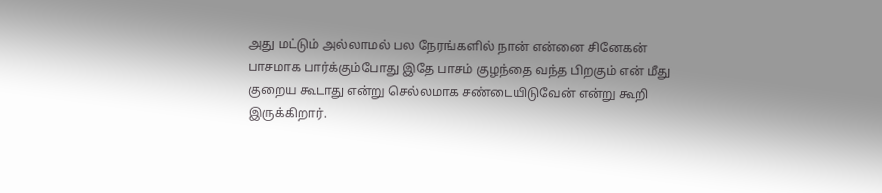அது மட்டும் அல்லாமல் பல நேரங்களில் நான் என்னை சினேகன் பாசமாக பார்க்கும்போது இதே பாசம் குழந்தை வந்த பிறகும் என் மீது குறைய கூடாது என்று செல்லமாக சண்டையிடுவேன் என்று கூறி இருக்கிறார்.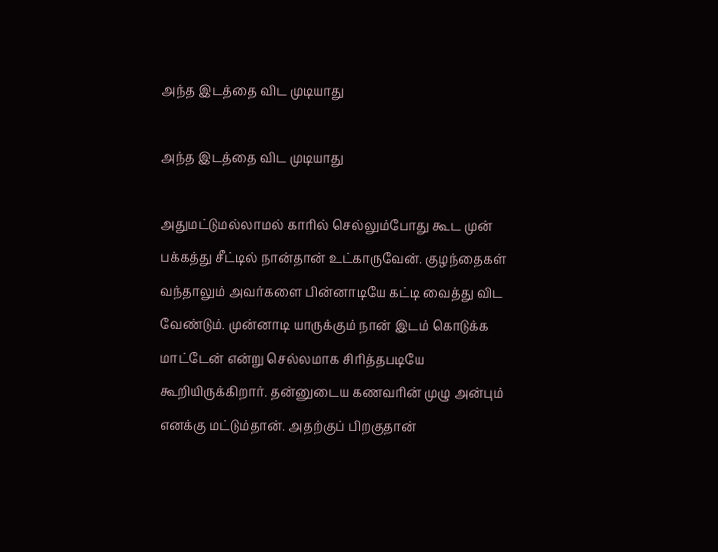அந்த இடத்தை விட முடியாது

அந்த இடத்தை விட முடியாது

அதுமட்டுமல்லாமல் காரில் செல்லும்போது கூட முன் பக்கத்து சீட்டில் நான்தான் உட்காருவேன். குழந்தைகள் வந்தாலும் அவர்களை பின்னாடியே கட்டி வைத்து விட வேண்டும். முன்னாடி யாருக்கும் நான் இடம் கொடுக்க மாட்டேன் என்று செல்லமாக சிரித்தபடியே கூறியிருக்கிறார். தன்னுடைய கணவரின் முழு அன்பும் எனக்கு மட்டும்தான். அதற்குப் பிறகுதான்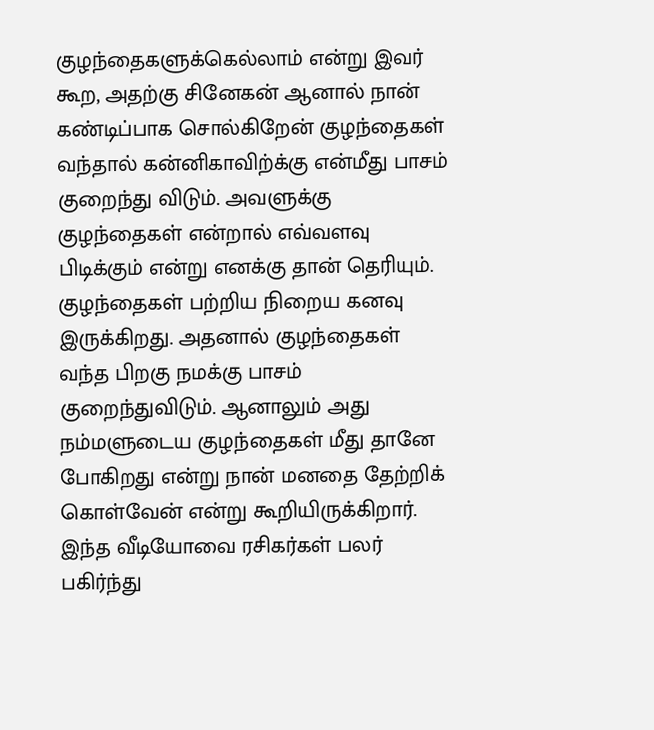குழந்தைகளுக்கெல்லாம் என்று இவர் கூற, அதற்கு சினேகன் ஆனால் நான் கண்டிப்பாக சொல்கிறேன் குழந்தைகள் வந்தால் கன்னிகாவிற்க்கு என்மீது பாசம் குறைந்து விடும். அவளுக்கு குழந்தைகள் என்றால் எவ்வளவு பிடிக்கும் என்று எனக்கு தான் தெரியும். குழந்தைகள் பற்றிய நிறைய கனவு இருக்கிறது. அதனால் குழந்தைகள் வந்த பிறகு நமக்கு பாசம் குறைந்துவிடும். ஆனாலும் அது நம்மளுடைய குழந்தைகள் மீது தானே போகிறது என்று நான் மனதை தேற்றிக் கொள்வேன் என்று கூறியிருக்கிறார். இந்த வீடியோவை ரசிகர்கள் பலர் பகிர்ந்து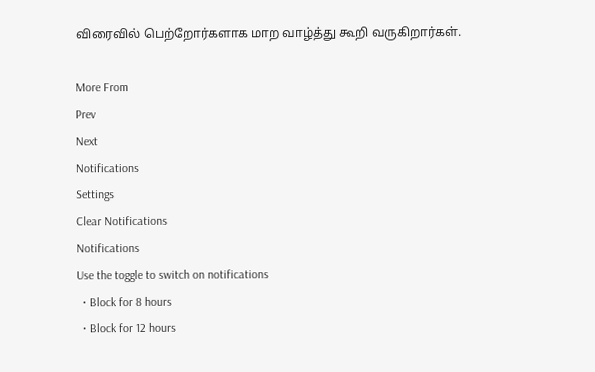விரைவில் பெற்றோர்களாக மாற வாழ்த்து கூறி வருகிறார்கள்.

More From
Prev
Next
Notifications
Settings
Clear Notifications
Notifications
Use the toggle to switch on notifications
  • Block for 8 hours
  • Block for 12 hours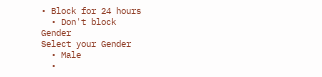• Block for 24 hours
  • Don't block
Gender
Select your Gender
  • Male
  •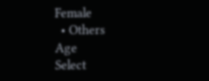Female
  • Others
Age
Select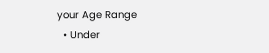your Age Range
  • Under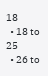18
  • 18 to 25
  • 26 to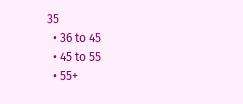35
  • 36 to 45
  • 45 to 55
  • 55+